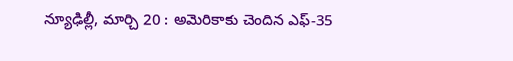న్యూఢిల్లీ, మార్చి 20 : అమెరికాకు చెందిన ఎఫ్-35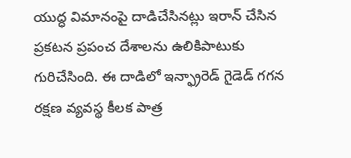యుద్ధ విమానంపై దాడిచేసినట్లు ఇరాన్ చేసిన ప్రకటన ప్రపంచ దేశాలను ఉలికిపాటుకు గురిచేసింది. ఈ దాడిలో ఇన్ఫ్రారెడ్ గైడెడ్ గగన రక్షణ వ్యవస్థ కీలక పాత్ర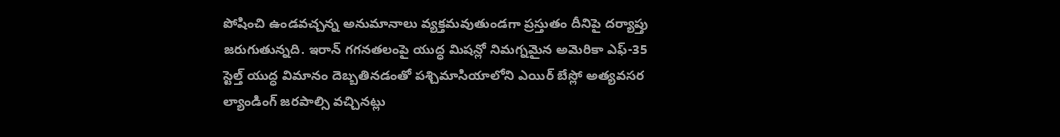పోషించి ఉండవచ్చన్న అనుమానాలు వ్యక్తమవుతుండగా ప్రస్తుతం దీనిపై దర్యాప్తు జరుగుతున్నది. ఇరాన్ గగనతలంపై యుద్ధ మిషన్లో నిమగ్నమైన అమెరికా ఎఫ్-35 స్టెల్త్ యుద్ధ విమానం దెబ్బతినడంతో పశ్చిమాసియాలోని ఎయిర్ బేస్లో అత్యవసర ల్యాండింగ్ జరపాల్సి వచ్చినట్లు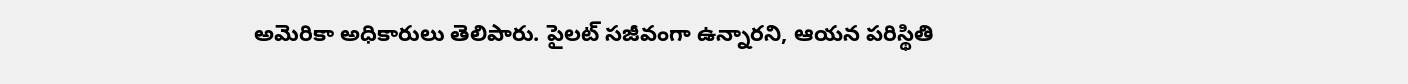అమెరికా అధికారులు తెలిపారు. పైలట్ సజీవంగా ఉన్నారని, ఆయన పరిస్థితి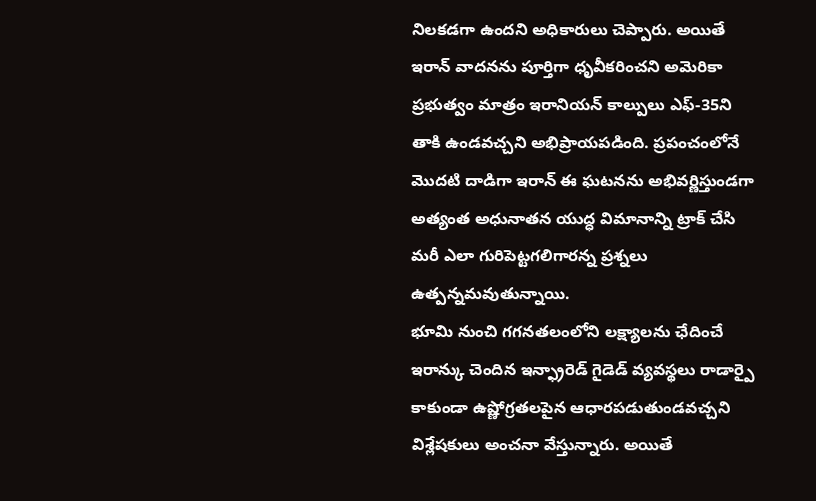నిలకడగా ఉందని అధికారులు చెప్పారు. అయితే ఇరాన్ వాదనను పూర్తిగా ధృవీకరించని అమెరికా ప్రభుత్వం మాత్రం ఇరానియన్ కాల్పులు ఎఫ్-35ని తాకి ఉండవచ్చని అభిప్రాయపడింది. ప్రపంచంలోనే మొదటి దాడిగా ఇరాన్ ఈ ఘటనను అభివర్ణిస్తుండగా అత్యంత అధునాతన యుద్ధ విమానాన్ని ట్రాక్ చేసి మరీ ఎలా గురిపెట్టగలిగారన్న ప్రశ్నలు ఉత్పన్నమవుతున్నాయి.
భూమి నుంచి గగనతలంలోని లక్ష్యాలను ఛేదించే ఇరాన్కు చెందిన ఇన్ఫ్రారెడ్ గైడెడ్ వ్యవస్థలు రాడార్పై కాకుండా ఉష్ణోగ్రతలపైన ఆధారపడుతుండవచ్చని విశ్లేషకులు అంచనా వేస్తున్నారు. అయితే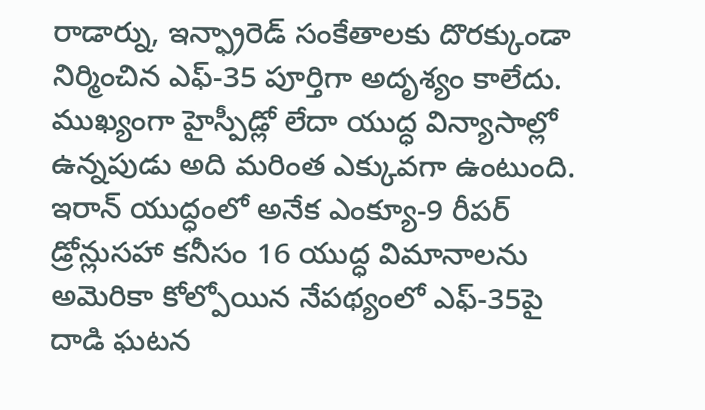రాడార్ను, ఇన్ఫ్రారెడ్ సంకేతాలకు దొరక్కుండా నిర్మించిన ఎఫ్-35 పూర్తిగా అదృశ్యం కాలేదు. ముఖ్యంగా హైస్పీడ్లో లేదా యుద్ధ విన్యాసాల్లో ఉన్నపుడు అది మరింత ఎక్కువగా ఉంటుంది. ఇరాన్ యుద్ధంలో అనేక ఎంక్యూ-9 రీపర్ డ్రోన్లుసహా కనీసం 16 యుద్ధ విమానాలను అమెరికా కోల్పోయిన నేపథ్యంలో ఎఫ్-35పై దాడి ఘటన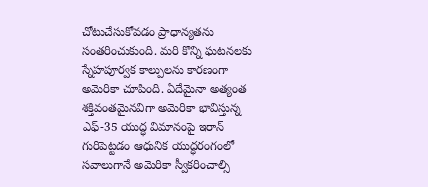చోటుచేసుకోవడం ప్రాధాన్యతను సంతరించుకుంది. మరి కొన్ని ఘటనలకు స్నేహపూర్వక కాల్పులను కారణంగా అమెరికా చూపింది. ఏదేమైనా అత్యంత శక్తివంతమైనవిగా అమెరికా భావిస్తున్న ఎఫ్-35 యుద్ధ విమానంపై ఇరాన్ గురిపెట్టడం ఆధునిక యుద్ధరంగంలో సవాలుగానే అమెరికా స్వీకరించాల్సి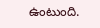ఉంటుంది.